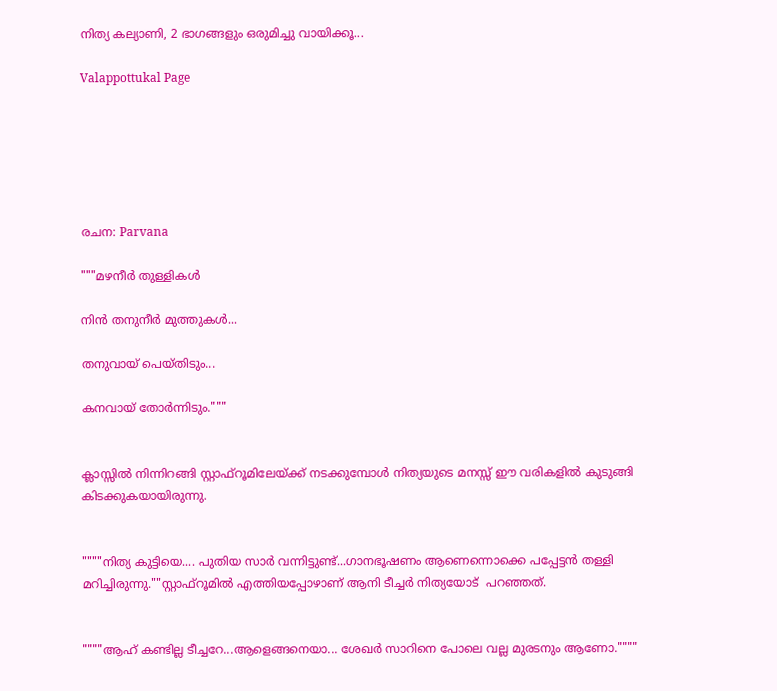നിത്യ കല്യാണി, 2 ഭാഗങ്ങളും ഒരുമിച്ചു വായിക്കൂ...

Valappottukal Page






രചന: Parvana

"""മഴനീർ തുള്ളികൾ

നിൻ തനുനീർ മുത്തുകൾ...

തനുവായ് പെയ്തിടും...

കനവായ് തോർന്നിടും."""


ക്ലാസ്സിൽ നിന്നിറങ്ങി സ്റ്റാഫ്‌റൂമിലേയ്ക്ക് നടക്കുമ്പോൾ നിത്യയുടെ മനസ്സ് ഈ വരികളിൽ കുടുങ്ങി  കിടക്കുകയായിരുന്നു.


""""നിത്യ കുട്ടിയെ.... പുതിയ സാർ വന്നിട്ടുണ്ട്...ഗാനഭൂഷണം ആണെന്നൊക്കെ പപ്പേട്ടൻ തള്ളി മറിച്ചിരുന്നു.""സ്റ്റാഫ്‌റൂമിൽ എത്തിയപ്പോഴാണ് ആനി ടീച്ചർ നിത്യയോട്  പറഞ്ഞത്.


""""ആഹ് കണ്ടില്ല ടീച്ചറേ...ആളെങ്ങനെയാ... ശേഖർ സാറിനെ പോലെ വല്ല മുരടനും ആണോ.""""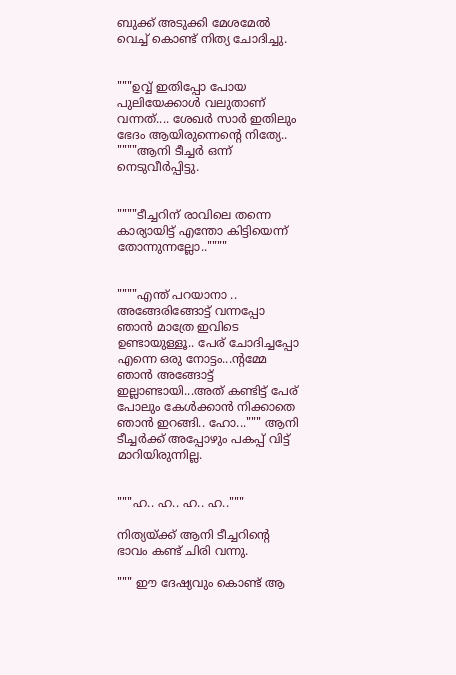ബുക്ക്‌ അടുക്കി മേശമേൽ വെച്ച് കൊണ്ട് നിത്യ ചോദിച്ചു.


"""ഉവ്വ് ഇതിപ്പോ പോയ പുലിയേക്കാൾ വലുതാണ് വന്നത്.... ശേഖർ സാർ ഇതിലും ഭേദം ആയിരുന്നെന്റെ നിത്യേ.. """"ആനി ടീച്ചർ ഒന്ന് നെടുവീർപ്പിട്ടു.


""""ടീച്ചറിന് രാവിലെ തന്നെ കാര്യായിട്ട് എന്തോ കിട്ടിയെന്ന് തോന്നുന്നല്ലോ..""""


""""എന്ത് പറയാനാ .. അങ്ങേരിങ്ങോട്ട് വന്നപ്പോ ഞാൻ മാത്രേ ഇവിടെ ഉണ്ടായുള്ളൂ.. പേര് ചോദിച്ചപ്പോ എന്നെ ഒരു നോട്ടം...ന്റമ്മേ  ഞാൻ അങ്ങോട്ട് ഇല്ലാണ്ടായി...അത് കണ്ടിട്ട് പേര് പോലും കേൾക്കാൻ നിക്കാതെ ഞാൻ ഇറങ്ങി.. ഹോ...""" ആനി ടീച്ചർക്ക് അപ്പോഴും പകപ്പ് വിട്ട് മാറിയിരുന്നില്ല.


"""ഹ.. ഹ.. ഹ.. ഹ.."""

നിത്യയ്ക്ക് ആനി ടീച്ചറിന്റെ ഭാവം കണ്ട് ചിരി വന്നു.

""" ഈ ദേഷ്യവും കൊണ്ട് ആ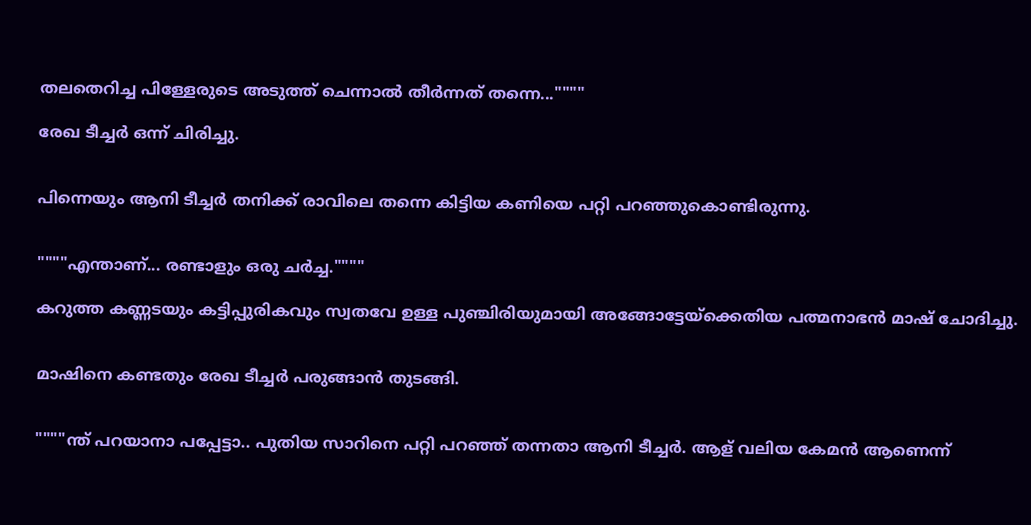തലതെറിച്ച പിള്ളേരുടെ അടുത്ത് ചെന്നാൽ തീർന്നത് തന്നെ...""""

രേഖ ടീച്ചർ ഒന്ന് ചിരിച്ചു.


പിന്നെയും ആനി ടീച്ചർ തനിക്ക് രാവിലെ തന്നെ കിട്ടിയ കണിയെ പറ്റി പറഞ്ഞുകൊണ്ടിരുന്നു.


""""എന്താണ്... രണ്ടാളും ഒരു ചർച്ച.""""

കറുത്ത കണ്ണടയും കട്ടിപ്പുരികവും സ്വതവേ ഉള്ള പുഞ്ചിരിയുമായി അങ്ങോട്ടേയ്ക്കെതിയ പത്മനാഭൻ മാഷ്‌ ചോദിച്ചു.


മാഷിനെ കണ്ടതും രേഖ ടീച്ചർ പരുങ്ങാൻ തുടങ്ങി.


""""ന്ത്‌ പറയാനാ പപ്പേട്ടാ.. പുതിയ സാറിനെ പറ്റി പറഞ്ഞ് തന്നതാ ആനി ടീച്ചർ. ആള് വലിയ കേമൻ ആണെന്ന്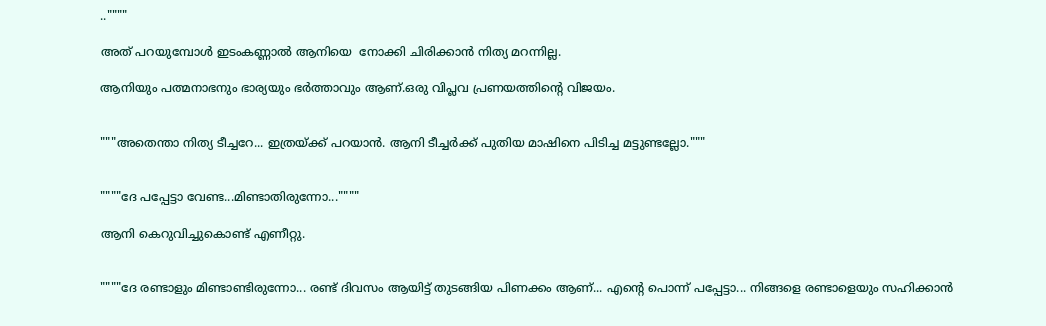..""""

അത് പറയുമ്പോൾ ഇടംകണ്ണാൽ ആനിയെ  നോക്കി ചിരിക്കാൻ നിത്യ മറന്നില്ല.

ആനിയും പത്മനാഭനും ഭാര്യയും ഭർത്താവും ആണ്.ഒരു വിപ്ലവ പ്രണയത്തിന്റെ വിജയം.


"""അതെന്താ നിത്യ ടീച്ചറേ... ഇത്രയ്ക്ക് പറയാൻ. ആനി ടീച്ചർക്ക് പുതിയ മാഷിനെ പിടിച്ച മട്ടുണ്ടല്ലോ."""


""""ദേ പപ്പേട്ടാ വേണ്ട...മിണ്ടാതിരുന്നോ...""""

ആനി കെറുവിച്ചുകൊണ്ട് എണീറ്റു.


""""ദേ രണ്ടാളും മിണ്ടാണ്ടിരുന്നോ... രണ്ട് ദിവസം ആയിട്ട് തുടങ്ങിയ പിണക്കം ആണ്... എന്റെ പൊന്ന് പപ്പേട്ടാ... നിങ്ങളെ രണ്ടാളെയും സഹിക്കാൻ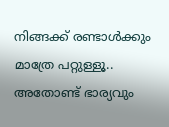നിങ്ങക്ക് രണ്ടാൾക്കും മാത്രേ പറ്റുള്ളൂ.. അതോണ്ട് ഭാര്യവും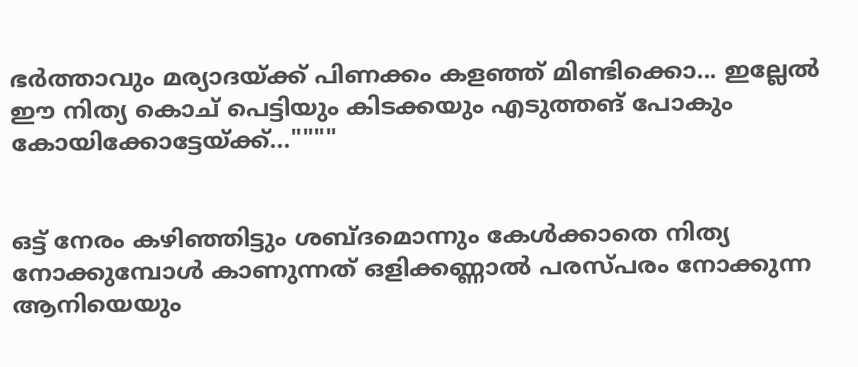ഭർത്താവും മര്യാദയ്ക്ക് പിണക്കം കളഞ്ഞ് മിണ്ടിക്കൊ... ഇല്ലേൽ ഈ നിത്യ കൊച് പെട്ടിയും കിടക്കയും എടുത്തങ് പോകും കോയിക്കോട്ടേയ്ക്ക്...""""


ഒട്ട് നേരം കഴിഞ്ഞിട്ടും ശബ്ദമൊന്നും കേൾക്കാതെ നിത്യ നോക്കുമ്പോൾ കാണുന്നത് ഒളിക്കണ്ണാൽ പരസ്പരം നോക്കുന്ന ആനിയെയും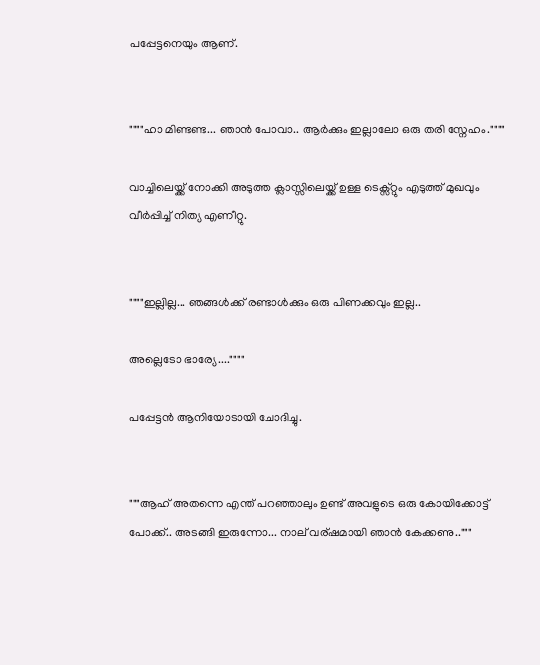പപ്പേട്ടനെയും ആണ്.


""""ഹാ മിണ്ടണ്ട... ഞാൻ പോവാ.. ആർക്കും ഇല്ലാലോ ഒരു തരി സ്നേഹം.""""

വാച്ചിലെയ്ക്ക് നോക്കി അടുത്ത ക്ലാസ്സിലെയ്ക്ക് ഉള്ള ടെക്സ്റ്റും എടുത്ത് മുഖവും വീർപ്പിച്ച് നിത്യ എണീറ്റു.


""""ഇല്ലില്ല... ഞങ്ങൾക്ക് രണ്ടാൾക്കും ഒരു പിണക്കവും ഇല്ല..

അല്ലെടോ ഭാര്യേ....""""

പപ്പേട്ടൻ ആനിയോടായി ചോദിച്ചു.


"""ആഹ് അതന്നെ എന്ത് പറഞ്ഞാലും ഉണ്ട് അവളുടെ ഒരു കോയിക്കോട്ട് പോക്ക്.. അടങ്ങി ഇരുന്നോ... നാല് വര്ഷമായി ഞാൻ കേക്കണു.."""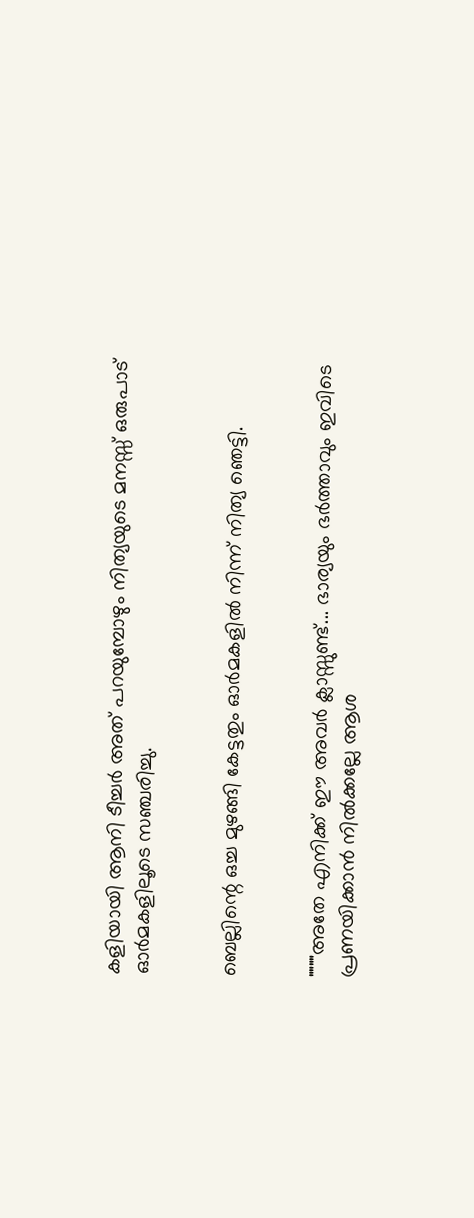കളിയായി ആനി ടീച്ചർ അത് പറയുമ്പോഴും നിത്യയുടെ മനസ്സ് ഒരുപാട് ഓർമകളിലൂടെ സഞ്ചരിച്ചു.


ബെല്ലിന്റെ ഒച്ച മുഴങ്ങി കേട്ടതും ഓർമകളിൽ നിന്ന് നിത്യ ഞെട്ടി.


""""അതേ എനിക്ക് ഈ അവർ ക്ലാസ്സുണ്ട്... ഭാര്യയും ഭർത്താവും ഇവിടെ പ്രണയിക്കാൻ നിൽക്കല്ലേ ആശ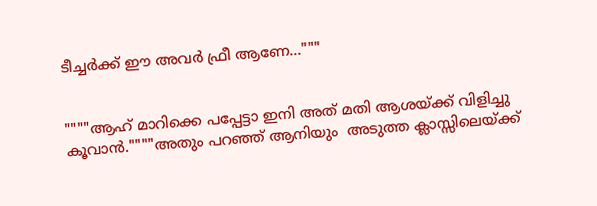ടീച്ചർക്ക് ഈ അവർ ഫ്രീ ആണേ..."""


""""ആഹ് മാറിക്കെ പപ്പേട്ടാ ഇനി അത് മതി ആശയ്ക്ക് വിളിച്ചു കൂവാൻ.""""അതും പറഞ്ഞ് ആനിയും  അടുത്ത ക്ലാസ്സിലെയ്ക്ക്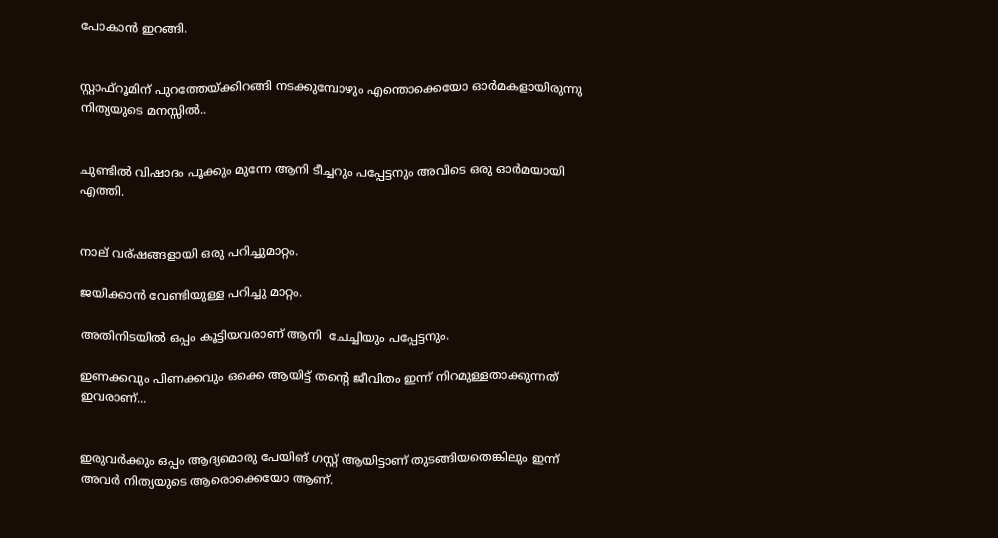പോകാൻ ഇറങ്ങി.


സ്റ്റാഫ്‌റൂമിന് പുറത്തേയ്ക്കിറങ്ങി നടക്കുമ്പോഴും എന്തൊക്കെയോ ഓർമകളായിരുന്നു നിത്യയുടെ മനസ്സിൽ..


ചുണ്ടിൽ വിഷാദം പൂക്കും മുന്നേ ആനി ടീച്ചറും പപ്പേട്ടനും അവിടെ ഒരു ഓർമയായി എത്തി.


നാല് വര്ഷങ്ങളായി ഒരു പറിച്ചുമാറ്റം.

ജയിക്കാൻ വേണ്ടിയുള്ള പറിച്ചു മാറ്റം.

അതിനിടയിൽ ഒപ്പം കൂട്ടിയവരാണ് ആനി  ചേച്ചിയും പപ്പേട്ടനും.

ഇണക്കവും പിണക്കവും ഒക്കെ ആയിട്ട് തൻ്റെ ജീവിതം ഇന്ന് നിറമുള്ളതാക്കുന്നത് ഇവരാണ്...


ഇരുവർക്കും ഒപ്പം ആദ്യമൊരു പേയിങ് ഗസ്റ്റ് ആയിട്ടാണ് തുടങ്ങിയതെങ്കിലും ഇന്ന് അവർ നിത്യയുടെ ആരൊക്കെയോ ആണ്.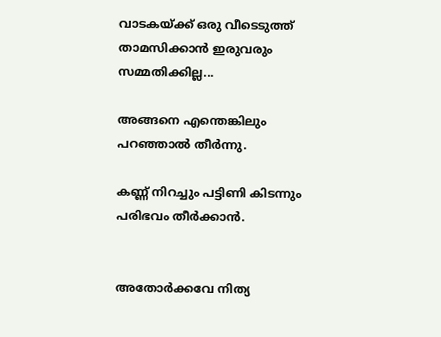വാടകയ്ക്ക് ഒരു വീടെടുത്ത് താമസിക്കാൻ ഇരുവരും സമ്മതിക്കില്ല...

അങ്ങനെ എന്തെങ്കിലും പറഞ്ഞാൽ തീർന്നു.

കണ്ണ് നിറച്ചും പട്ടിണി കിടന്നും പരിഭവം തീർക്കാൻ.


അതോർക്കവേ നിത്യ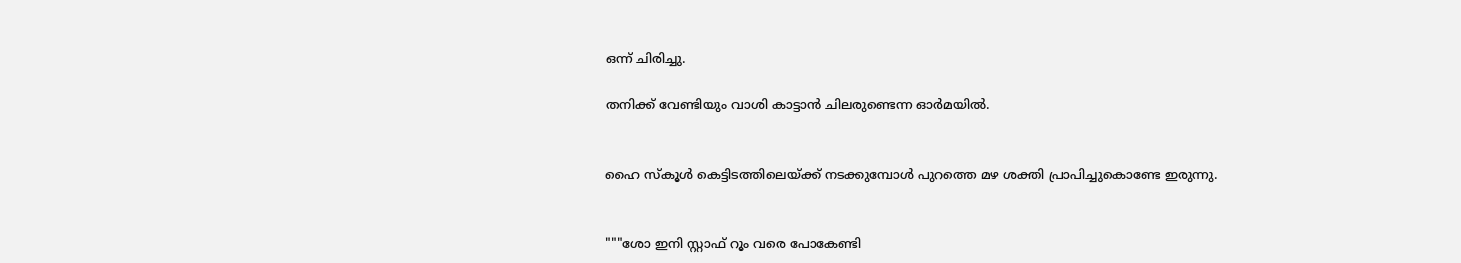ഒന്ന് ചിരിച്ചു.

തനിക്ക് വേണ്ടിയും വാശി കാട്ടാൻ ചിലരുണ്ടെന്ന ഓർമയിൽ.


ഹൈ സ്കൂൾ കെട്ടിടത്തിലെയ്ക്ക് നടക്കുമ്പോൾ പുറത്തെ മഴ ശക്തി പ്രാപിച്ചുകൊണ്ടേ ഇരുന്നു.


"""ശോ ഇനി സ്റ്റാഫ് റൂം വരെ പോകേണ്ടി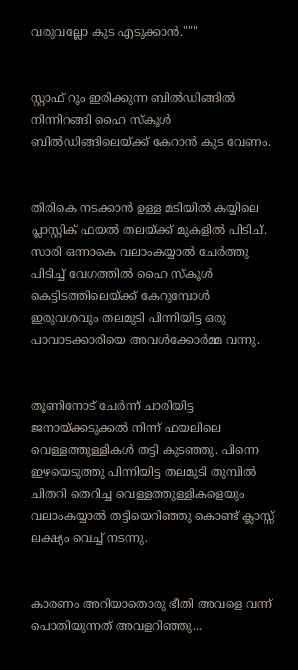വരുവല്ലോ കുട എടുക്കാൻ."""


സ്റ്റാഫ്‌ റൂം ഇരിക്കുന്ന ബിൽഡിങ്ങിൽ നിന്നിറങ്ങി ഹൈ സ്കൂൾ ബിൽഡിങ്ങിലെയ്ക്ക് കേറാൻ കുട വേണം.


തിരികെ നടക്കാൻ ഉള്ള മടിയിൽ കയ്യിലെ പ്ലാസ്റ്റിക് ഫയൽ തലയ്ക്ക് മുകളിൽ പിടിച്. സാരി ഒന്നാകെ വലാംകയ്യാൽ ചേർത്തു പിടിച്ച് വേഗത്തിൽ ഹൈ സ്കൂൾ കെട്ടിടത്തിലെയ്ക്ക് കേറുമ്പോൾ ഇരുവശവും തലമുടി പിന്നിയിട്ട ഒരു പാവാടക്കാരിയെ അവൾക്കോർമ്മ വന്നു.


തൂണിനോട് ചേർന്ന് ചാരിയിട്ട ജനായ്ക്കടുക്കൽ നിന്ന് ഫയലിലെ വെള്ളത്തുള്ളികൾ തട്ടി കുടഞ്ഞു. പിന്നെ ഇഴയെടുത്തു പിന്നിയിട്ട തലമുടി തുമ്പിൽ ചിതറി തെറിച്ച വെള്ളത്തുള്ളികളെയും വലാംകയ്യാൽ തട്ടിയെറിഞ്ഞു കൊണ്ട് ക്ലാസ്സ്‌ ലക്ഷ്യം വെച്ച് നടന്നു.


കാരണം അറിയാതൊരു ഭീതി അവളെ വന്ന് പൊതിയുന്നത് അവളറിഞ്ഞു...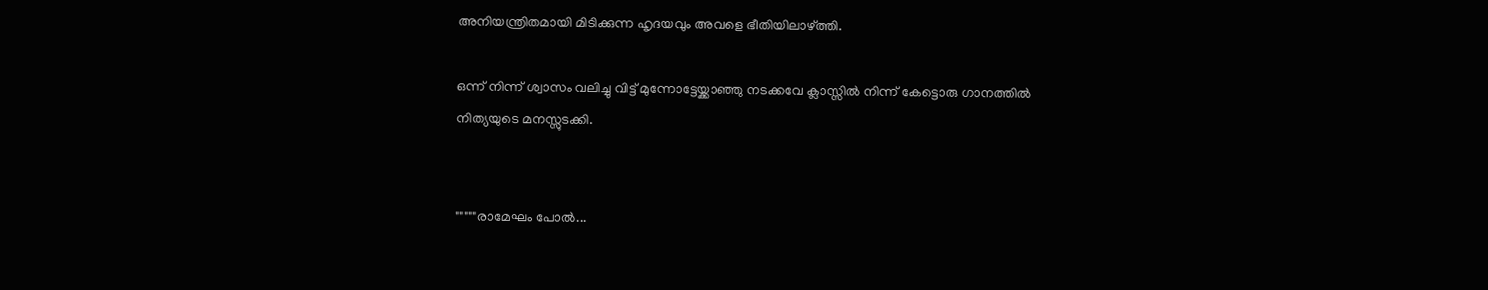അനിയന്ത്രിതമായി മിടിക്കുന്ന ഹൃദയവും അവളെ ഭീതിയിലാഴ്ത്തി.

ഒന്ന് നിന്ന് ശ്വാസം വലിച്ചു വിട്ട് മുന്നോട്ടേയ്ക്കാഞ്ഞു നടക്കവേ ക്ലാസ്സിൽ നിന്ന് കേട്ടൊരു ഗാനത്തിൽ നിത്യയുടെ മനസ്സുടക്കി.


"""""രാമേഘം പോൽ...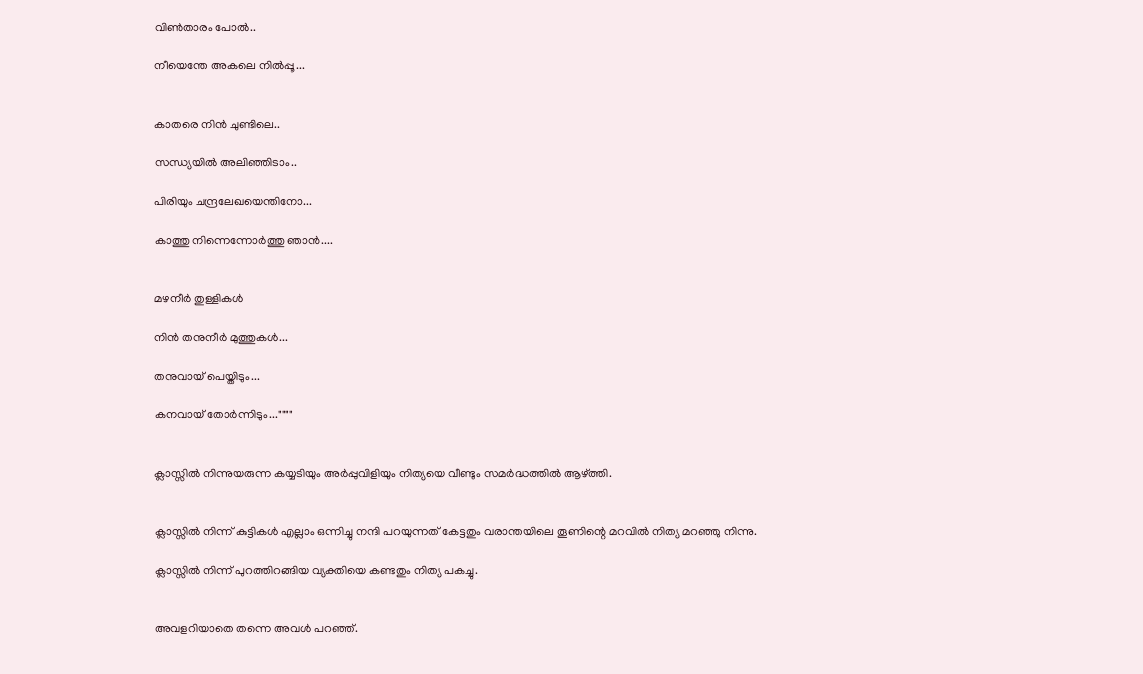വിൺതാരം പോൽ..

നീയെന്തേ അകലെ നിൽപ്പൂ...


കാതരെ നിൻ ചുണ്ടിലെ..

സന്ധ്യയിൽ അലിഞ്ഞിടാം..

പിരിയും ചന്ദ്രലേഖയെന്തിനോ...

കാത്തു നിന്നെന്നോർത്തു ഞാൻ....


മഴനീർ തുള്ളികൾ

നിൻ തനുനീർ മുത്തുകൾ...

തനുവായ് പെയ്തിടും...

കനവായ് തോർന്നിടും...""""


ക്ലാസ്സിൽ നിന്നുയരുന്ന കയ്യടിയും അർപ്പുവിളിയും നിത്യയെ വീണ്ടും സമർദ്ധത്തിൽ ആഴ്ത്തി.


ക്ലാസ്സിൽ നിന്ന് കുട്ടികൾ എല്ലാം ഒന്നിച്ചു നന്ദി പറയുന്നത് കേട്ടതും വരാന്തയിലെ തൂണിന്റെ മറവിൽ നിത്യ മറഞ്ഞു നിന്നു.

ക്ലാസ്സിൽ നിന്ന് പുറത്തിറങ്ങിയ വ്യക്തിയെ കണ്ടതും നിത്യ പകച്ചു.


അവളറിയാതെ തന്നെ അവൾ പറഞ്ഞ്.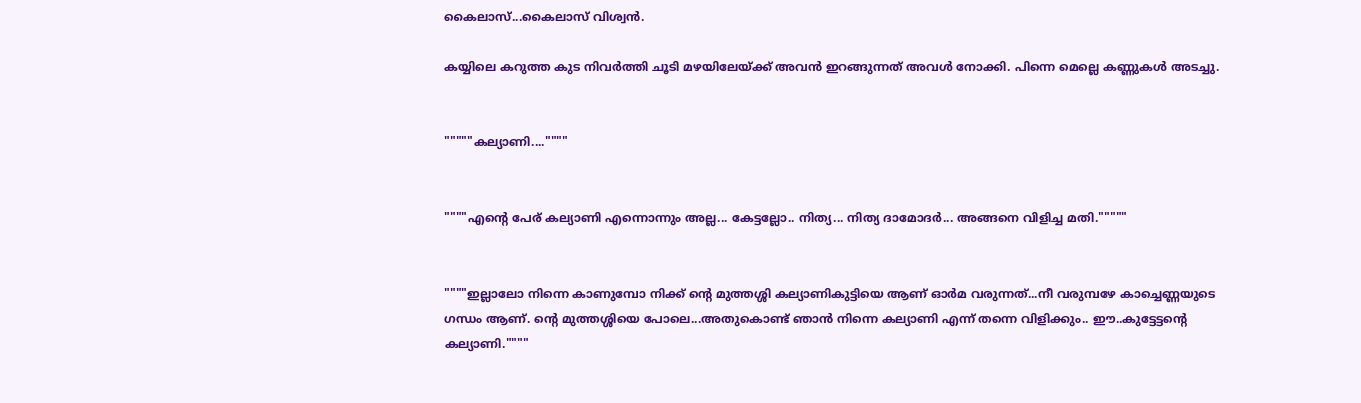കൈലാസ്...കൈലാസ് വിശ്വൻ.

കയ്യിലെ കറുത്ത കുട നിവർത്തി ചൂടി മഴയിലേയ്ക്ക് അവൻ ഇറങ്ങുന്നത് അവൾ നോക്കി. പിന്നെ മെല്ലെ കണ്ണുകൾ അടച്ചു.


"""""കല്യാണി....""""


""""എന്റെ പേര് കല്യാണി എന്നൊന്നും അല്ല... കേട്ടല്ലോ.. നിത്യ... നിത്യ ദാമോദർ... അങ്ങനെ വിളിച്ച മതി."""""


""""ഇല്ലാലോ നിന്നെ കാണുമ്പോ നിക്ക് ന്റെ മുത്തശ്ശി കല്യാണികുട്ടിയെ ആണ് ഓർമ വരുന്നത്...നീ വരുമ്പഴേ കാച്ചെണ്ണയുടെ ഗന്ധം ആണ്. ന്റെ മുത്തശ്ശിയെ പോലെ...അതുകൊണ്ട് ഞാൻ നിന്നെ കല്യാണി എന്ന് തന്നെ വിളിക്കും.. ഈ..കുട്ടേട്ടന്റെ കല്യാണി.""""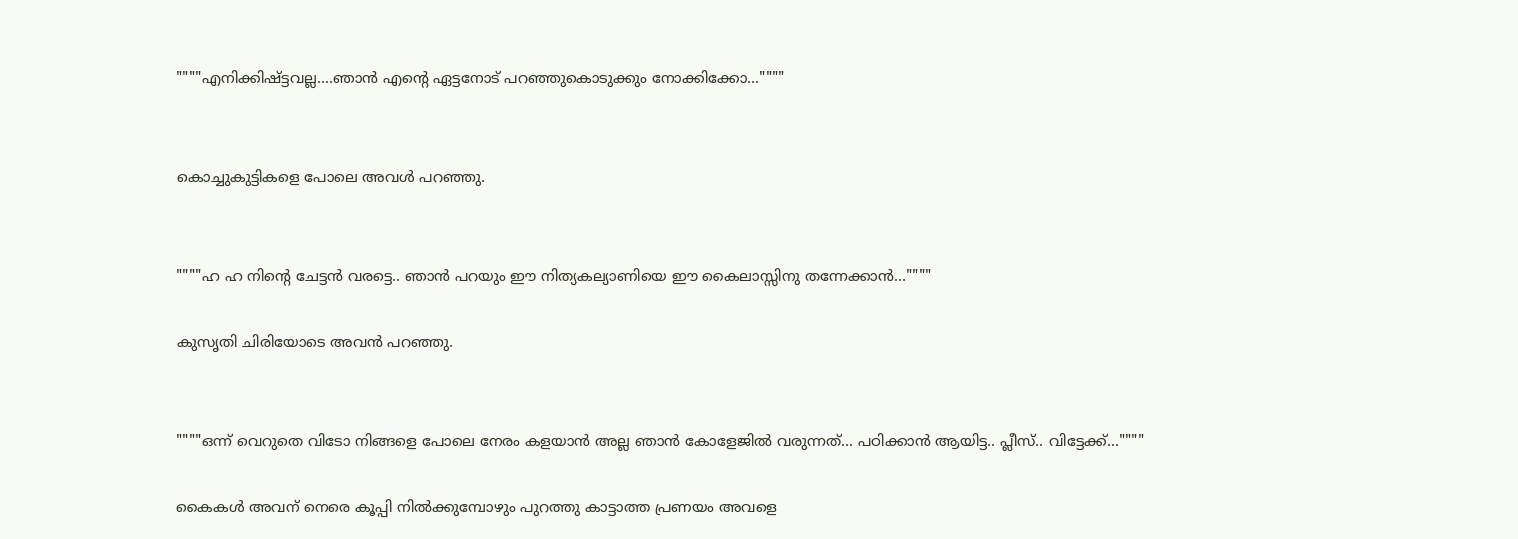""""എനിക്കിഷ്ട്ടവല്ല....ഞാൻ എന്റെ ഏട്ടനോട് പറഞ്ഞുകൊടുക്കും നോക്കിക്കോ...""""


കൊച്ചുകുട്ടികളെ പോലെ അവൾ പറഞ്ഞു.


""""ഹ ഹ നിന്റെ ചേട്ടൻ വരട്ടെ.. ഞാൻ പറയും ഈ നിത്യകല്യാണിയെ ഈ കൈലാസ്സിനു തന്നേക്കാൻ...""""

കുസൃതി ചിരിയോടെ അവൻ പറഞ്ഞു.


""""ഒന്ന് വെറുതെ വിടോ നിങ്ങളെ പോലെ നേരം കളയാൻ അല്ല ഞാൻ കോളേജിൽ വരുന്നത്... പഠിക്കാൻ ആയിട്ട.. പ്ലീസ്.. വിട്ടേക്ക്...""""

കൈകൾ അവന് നെരെ കൂപ്പി നിൽക്കുമ്പോഴും പുറത്തു കാട്ടാത്ത പ്രണയം അവളെ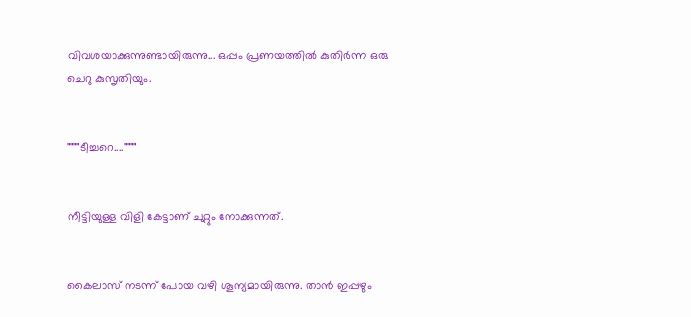വിവശയാക്കുന്നുണ്ടായിരുന്നു... ഒപ്പം പ്രണയത്തിൽ കുതിർന്ന ഒരു ചെറു കുസൃതിയും.


""""ടീച്ചറെ....""""


നീട്ടിയുള്ള വിളി കേട്ടാണ് ചുറ്റും നോക്കുന്നത്.


കൈലാസ് നടന്ന് പോയ വഴി ശൂന്യമായിരുന്നു. താൻ ഇപ്പഴും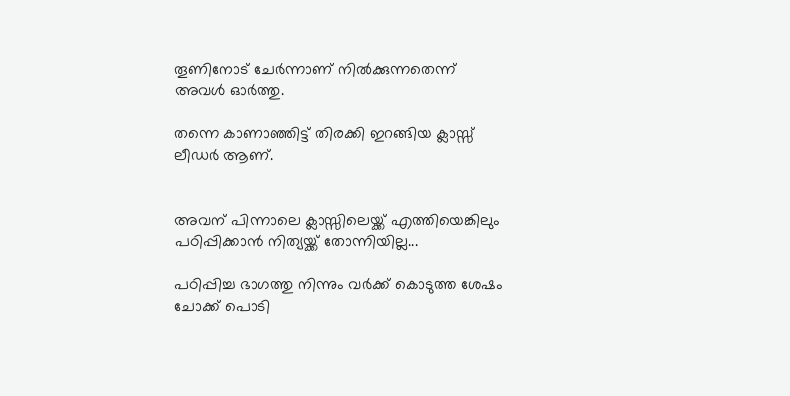തൂണിനോട് ചേർന്നാണ് നിൽക്കുന്നതെന്ന് അവൾ ഓർത്തു.

തന്നെ കാണാഞ്ഞിട്ട് തിരക്കി ഇറങ്ങിയ ക്ലാസ്സ്‌ ലീഡർ ആണ്.


അവന് പിന്നാലെ ക്ലാസ്സിലെയ്ക്ക് എത്തിയെങ്കിലും പഠിപ്പിക്കാൻ നിത്യയ്ക്ക് തോന്നിയില്ല...

പഠിപ്പിച്ച ഭാഗത്തു നിന്നും വർക്ക്‌ കൊടുത്ത ശേഷം ചോക്ക് പൊടി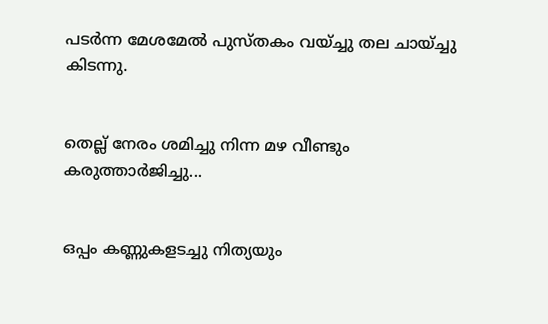പടർന്ന മേശമേൽ പുസ്തകം വയ്ച്ചു തല ചായ്ച്ചു കിടന്നു.


തെല്ല് നേരം ശമിച്ചു നിന്ന മഴ വീണ്ടും കരുത്താർജിച്ചു...


ഒപ്പം കണ്ണുകളടച്ചു നിത്യയും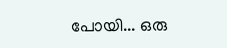പോയി... ഒരു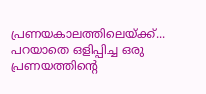പ്രണയകാലത്തിലെയ്ക്ക്... പറയാതെ ഒളിപ്പിച്ച ഒരു പ്രണയത്തിന്റെ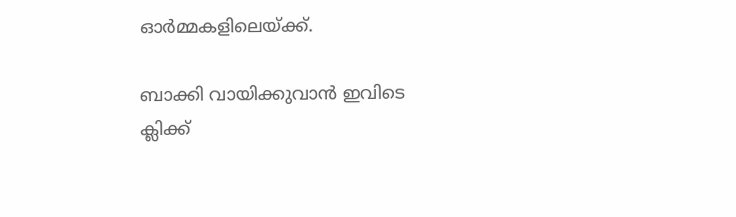ഓർമ്മകളിലെയ്ക്ക്.

ബാക്കി വായിക്കുവാൻ ഇവിടെ ക്ലിക്ക്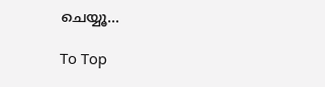ചെയ്യൂ...

To Top